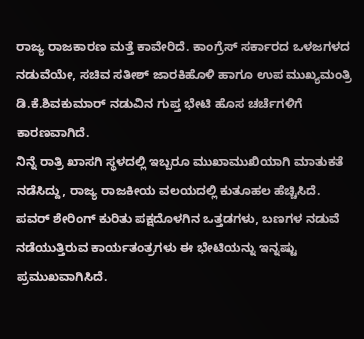ರಾಜ್ಯ ರಾಜಕಾರಣ ಮತ್ತೆ ಕಾವೇರಿದೆ. ಕಾಂಗ್ರೆಸ್ ಸರ್ಕಾರದ ಒಳಜಗಳದ ನಡುವೆಯೇ, ಸಚಿವ ಸತೀಶ್ ಜಾರಕಿಹೊಳಿ ಹಾಗೂ ಉಪ ಮುಖ್ಯಮಂತ್ರಿ ಡಿ.ಕೆ.ಶಿವಕುಮಾರ್ ನಡುವಿನ ಗುಪ್ತ ಭೇಟಿ ಹೊಸ ಚರ್ಚೆಗಳಿಗೆ ಕಾರಣವಾಗಿದೆ.
ನಿನ್ನೆ ರಾತ್ರಿ ಖಾಸಗಿ ಸ್ಥಳದಲ್ಲಿ ಇಬ್ಬರೂ ಮುಖಾಮುಖಿಯಾಗಿ ಮಾತುಕತೆ ನಡೆಸಿದ್ದು, ರಾಜ್ಯ ರಾಜಕೀಯ ವಲಯದಲ್ಲಿ ಕುತೂಹಲ ಹೆಚ್ಚಿಸಿದೆ. ಪವರ್ ಶೇರಿಂಗ್ ಕುರಿತು ಪಕ್ಷದೊಳಗಿನ ಒತ್ತಡಗಳು, ಬಣಗಳ ನಡುವೆ ನಡೆಯುತ್ತಿರುವ ಕಾರ್ಯತಂತ್ರಗಳು ಈ ಭೇಟಿಯನ್ನು ಇನ್ನಷ್ಟು ಪ್ರಮುಖವಾಗಿಸಿದೆ.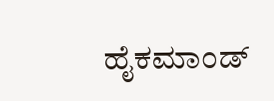ಹೈಕಮಾಂಡ್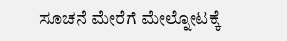ಸೂಚನೆ ಮೇರೆಗೆ ಮೇಲ್ನೋಟಕ್ಕೆ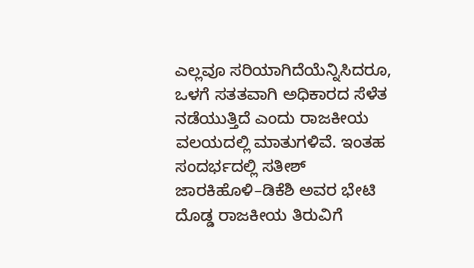ಎಲ್ಲವೂ ಸರಿಯಾಗಿದೆಯೆನ್ನಿಸಿದರೂ, ಒಳಗೆ ಸತತವಾಗಿ ಅಧಿಕಾರದ ಸೆಳೆತ ನಡೆಯುತ್ತಿದೆ ಎಂದು ರಾಜಕೀಯ ವಲಯದಲ್ಲಿ ಮಾತುಗಳಿವೆ. ಇಂತಹ ಸಂದರ್ಭದಲ್ಲಿ ಸತೀಶ್ ಜಾರಕಿಹೊಳಿ–ಡಿಕೆಶಿ ಅವರ ಭೇಟಿ ದೊಡ್ಡ ರಾಜಕೀಯ ತಿರುವಿಗೆ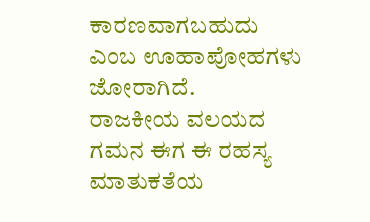ಕಾರಣವಾಗಬಹುದು ಎಂಬ ಊಹಾಪೋಹಗಳು ಜೋರಾಗಿದೆ.
ರಾಜಕೀಯ ವಲಯದ ಗಮನ ಈಗ ಈ ರಹಸ್ಯ ಮಾತುಕತೆಯ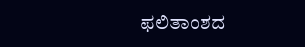ಫಲಿತಾಂಶದ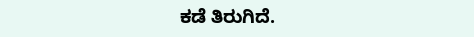ಕಡೆ ತಿರುಗಿದೆ.